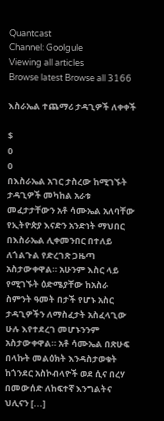Quantcast
Channel: Goolgule
Viewing all articles
Browse latest Browse all 3166

እስራኤል ተጨማሪ ታዳጊዎች ለቀቀች

$
0
0
በእስራኤል አገር ታስረው ከሚገኙት ታዳጊዎች መካከል አራቱ መፈታታቸውን አቶ ሳሙኤል አለባቸው የኢትዮጵያ እናድን አንድነት ማህበር በእስራኤል ሊቀመንበር በተለይ ለጎልጉል የድረገጽ ጋዜጣ አስታውቀዋል። አሁንም እስር ላይ የሚገኙት ዕድሜያቸው ከአስራ ስምንት ዓመት በታች የሆኑ አስር ታዳጊዎችን ለማስፈታት አስፈላጊው ሁሉ እየተደረገ መሆኑንንም አስታውቀዋል። አቶ ሳሙኤል በጽሁፍ በላኩት መልዕክት እንዳስታወቁት ከጎንደር አስኮብላዮች ወደ ሲና በረሃ በመውሰድ ለከፍተኛ እንግልትና ህሊናን [...]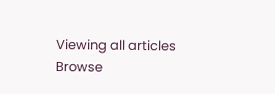Viewing all articles
Browse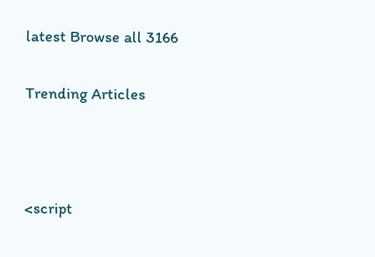latest Browse all 3166

Trending Articles



<script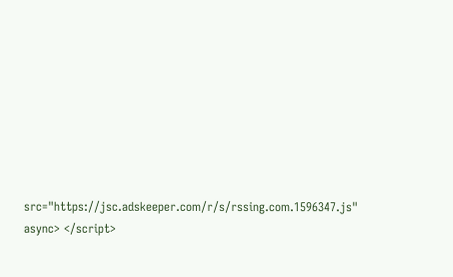src="https://jsc.adskeeper.com/r/s/rssing.com.1596347.js" async> </script>